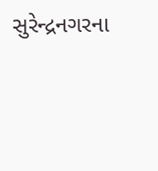સુરેન્દ્રનગરના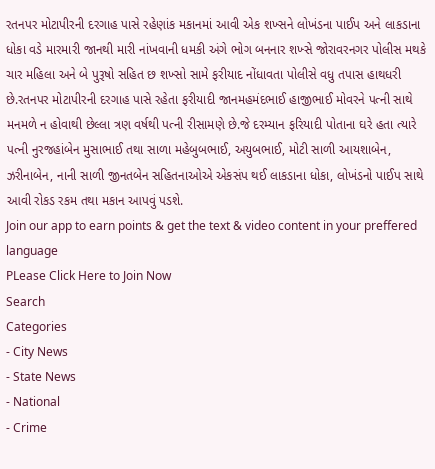રતનપર મોટાપીરની દરગાહ પાસે રહેણાંક મકાનમાં આવી એક શખ્સને લોખંડના પાઈપ અને લાકડાના ધોકા વડે મારમારી જાનથી મારી નાંખવાની ધમકી અંગે ભોગ બનનાર શખ્સે જોરાવરનગર પોલીસ મથકે ચાર મહિલા અને બે પુરૂષો સહિત છ શખ્સો સામે ફરીયાદ નોંધાવતા પોલીસે વધુ તપાસ હાથધરી છે.રતનપર મોટાપીરની દરગાહ પાસે રહેતા ફરીયાદી જાનમહમંદભાઈ હાજીભાઈ મોવરને પત્ની સાથે મનમળે ન હોવાથી છેલ્લા ત્રણ વર્ષથી પત્ની રીસામણે છે.જે દરમ્યાન ફરિયાદી પોતાના ઘરે હતા ત્યારે પત્ની નુરજહાંબેન મુસાભાઈ તથા સાળા મહેબુબભાઈ, અયુબભાઈ, મોટી સાળી આયશાબેન, ઝરીનાબેન, નાની સાળી જીનતબેન સહિતનાઓએ એકસંપ થઈ લાકડાના ધોકા, લોખંડનો પાઈપ સાથે આવી રોકડ રકમ તથા મકાન આપવું પડશે.
Join our app to earn points & get the text & video content in your preffered language
PLease Click Here to Join Now
Search
Categories
- City News
- State News
- National
- Crime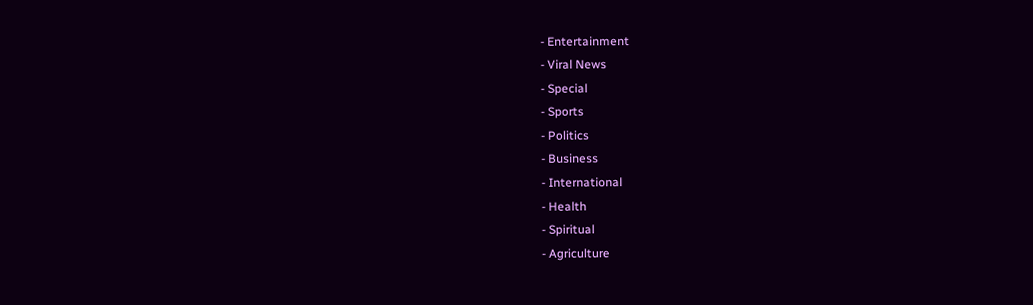- Entertainment
- Viral News
- Special
- Sports
- Politics
- Business
- International
- Health
- Spiritual
- Agriculture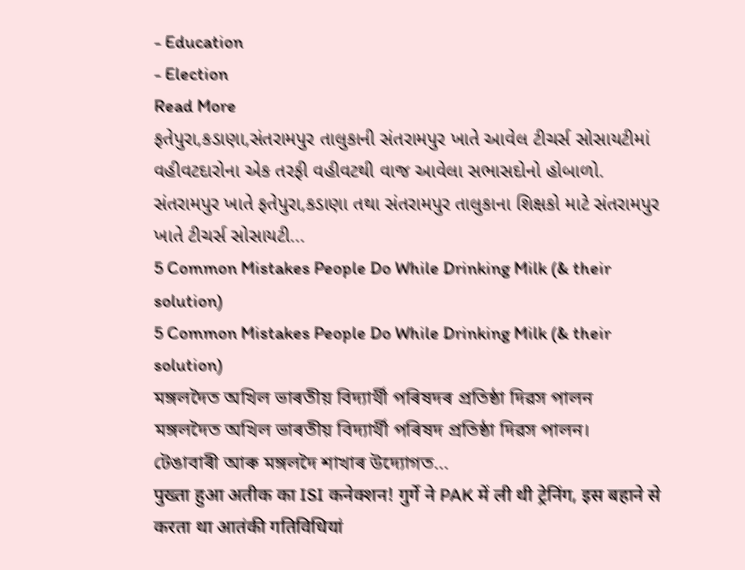- Education
- Election
Read More
ફતેપુરા,કડાણા,સંતરામપુર તાલુકાની સંતરામપુર ખાતે આવેલ ટીચર્સ સોસાયટીમાં વહીવટદારોના એક તરફી વહીવટથી વાજ આવેલા સભાસદોનો હોબાળો.
સંતરામપુર ખાતે ફતેપુરા,કડાણા તથા સંતરામપુર તાલુકાના શિક્ષકો માટે સંતરામપુર ખાતે ટીચર્સ સોસાયટી...
5 Common Mistakes People Do While Drinking Milk (& their solution)
5 Common Mistakes People Do While Drinking Milk (& their solution)
মঙ্গলদৈত অখিল ভাৰতীয় বিদ্যাৰ্থী পৰিষদৰ প্ৰতিষ্ঠা দিৱস পালন
মঙ্গলদৈত অখিল ভাৰতীয় বিদ্যাৰ্থী পৰিষদ প্ৰতিষ্ঠা দিৱস পালন।
টেঙাবাৰী আৰু মঙ্গলদৈ শাখাৰ উদ্যোগত...
पुख्ता हुआ अतीक का ISI कनेक्शन! गुर्गे ने PAK में ली थी ट्रेनिंग, इस बहाने से करता था आतंकी गतिविधियां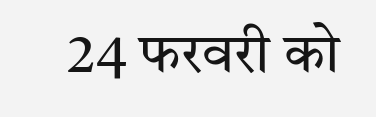24 फरवरी को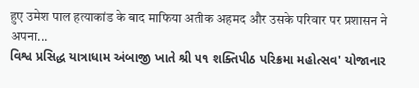हुए उमेश पाल हत्याकांड के बाद माफिया अतीक अहमद और उसके परिवार पर प्रशासन ने अपना...
વિશ્વ પ્રસિદ્ધ યાત્રાધામ અંબાજી ખાતે શ્રી ૫૧ શક્તિપીઠ પરિક્રમા મહોત્સવ' યોજાનાર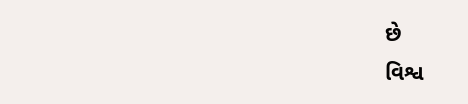છે
વિશ્વ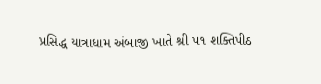પ્રસિદ્ધ યાત્રાધામ અંબાજી ખાતે શ્રી ૫૧ શક્તિપીઠ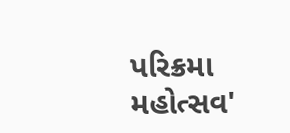પરિક્રમા મહોત્સવ'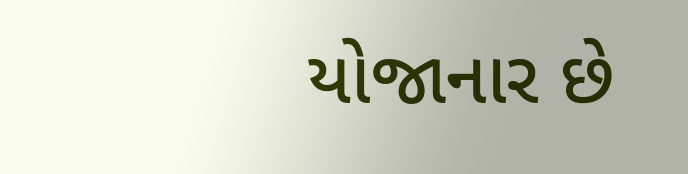યોજાનાર છે